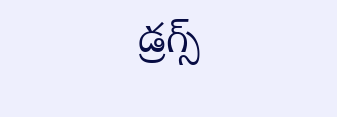డ్రగ్స్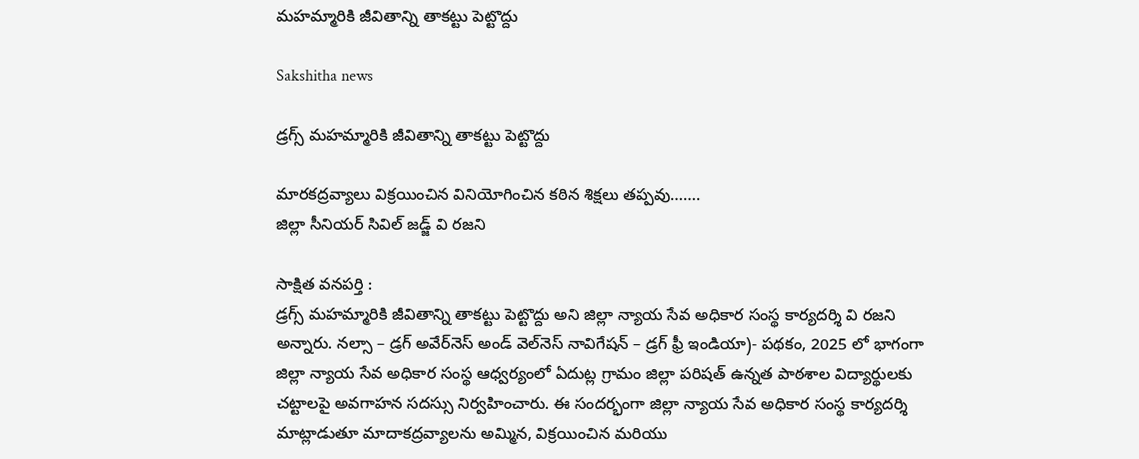మహమ్మారికి జీవితాన్ని తాకట్టు పెట్టొద్దు

Sakshitha news

డ్రగ్స్ మహమ్మారికి జీవితాన్ని తాకట్టు పెట్టొద్దు

మారకద్రవ్యాలు విక్రయించిన వినియోగించిన కఠిన శిక్షలు తప్పవు…….
జిల్లా సీనియర్ సివిల్ జడ్జ్ వి రజని

సాక్షిత వనపర్తి :
డ్రగ్స్ మహమ్మారికి జీవితాన్ని తాకట్టు పెట్టొద్దు అని జిల్లా న్యాయ సేవ అధికార సంస్థ కార్యదర్శి వి రజని అన్నారు. నల్సా – డ్రగ్ అవేర్‌నెస్ అండ్ వెల్‌నెస్ నావిగేషన్ – డ్రగ్ ఫ్రీ ఇండియా)- పథకం, 2025 లో భాగంగా జిల్లా న్యాయ సేవ అధికార సంస్థ ఆధ్వర్యంలో ఏదుట్ల గ్రామం జిల్లా పరిషత్ ఉన్నత పాఠశాల విద్యార్థులకు చట్టాలపై అవగాహన సదస్సు నిర్వహించారు. ఈ సందర్భంగా జిల్లా న్యాయ సేవ అధికార సంస్థ కార్యదర్శి మాట్లాడుతూ మాదాకద్రవ్యాలను అమ్మిన, విక్రయించిన మరియు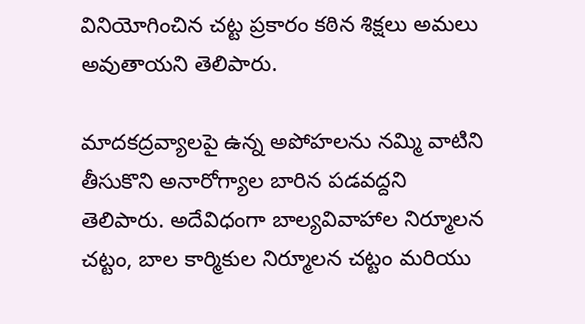వినియోగించిన చట్ట ప్రకారం కఠిన శిక్షలు అమలు అవుతాయని తెలిపారు.

మాదకద్రవ్యాలపై ఉన్న అపోహలను నమ్మి వాటిని తీసుకొని అనారోగ్యాల బారిన పడవద్దని తెలిపారు. అదేవిధంగా బాల్యవివాహాల నిర్మూలన చట్టం, బాల కార్మికుల నిర్మూలన చట్టం మరియు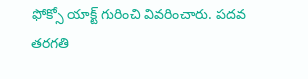ఫోక్సో యాక్ట్ గురించి వివరించారు. పదవ తరగతి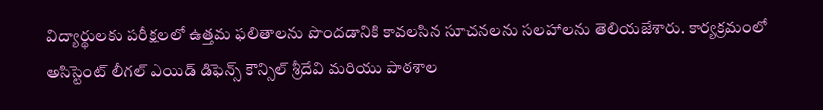విద్యార్థులకు పరీక్షలలో ఉత్తమ ఫలితాలను పొందడానికి కావలసిన సూచనలను సలహాలను తెలియజేశారు. కార్యక్రమంలో అసిస్టెంట్ లీగల్ ఎయిడ్ డిఫెన్స్ కౌన్సిల్ శ్రీదేవి మరియు పాఠశాల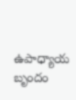ఉపాధ్యాయ బృందం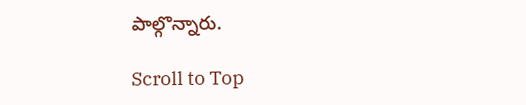పాల్గొన్నారు.

Scroll to Top